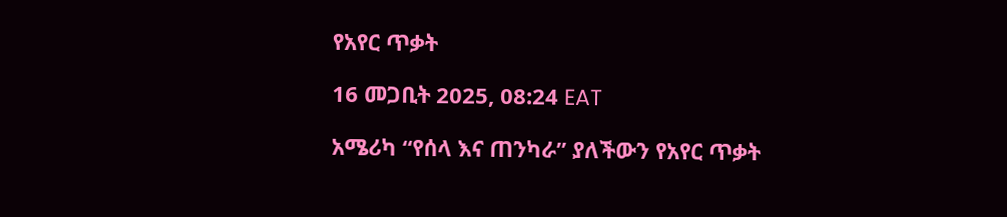የአየር ጥቃት

16 መጋቢት 2025, 08:24 EAT

አሜሪካ “የሰላ እና ጠንካራ” ያለችውን የአየር ጥቃት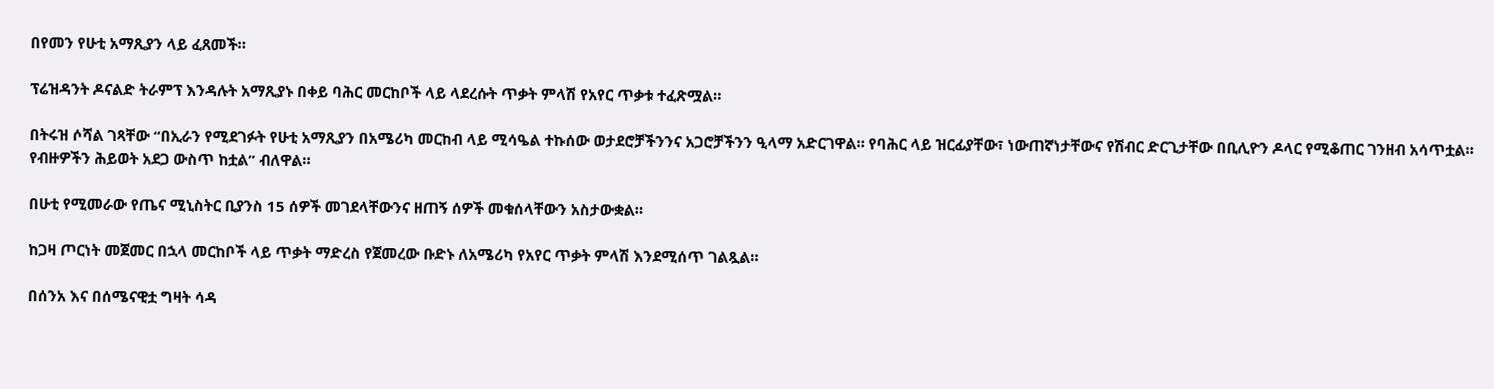በየመን የሁቲ አማጺያን ላይ ፈጸመች።

ፕሬዝዳንት ዶናልድ ትራምፕ እንዳሉት አማጺያኑ በቀይ ባሕር መርከቦች ላይ ላደረሱት ጥቃት ምላሽ የአየር ጥቃቱ ተፈጽሟል።

በትሩዝ ሶሻል ገጻቸው “በኢራን የሚደገፉት የሁቲ አማጺያን በአሜሪካ መርከብ ላይ ሚሳዔል ተኩሰው ወታደሮቻችንንና አጋሮቻችንን ዒላማ አድርገዋል። የባሕር ላይ ዝርፊያቸው፣ ነውጠኛነታቸውና የሽብር ድርጊታቸው በቢሊዮን ዶላር የሚቆጠር ገንዘብ አሳጥቷል። የብዙዎችን ሕይወት አደጋ ውስጥ ከቷል” ብለዋል።

በሁቲ የሚመራው የጤና ሚኒስትር ቢያንስ 15 ሰዎች መገደላቸውንና ዘጠኝ ሰዎች መቁሰላቸውን አስታውቋል።

ከጋዛ ጦርነት መጀመር በኋላ መርከቦች ላይ ጥቃት ማድረስ የጀመረው ቡድኑ ለአሜሪካ የአየር ጥቃት ምላሽ እንደሚሰጥ ገልጿል።

በሰንአ እና በሰሜናዊቷ ግዛት ሳዳ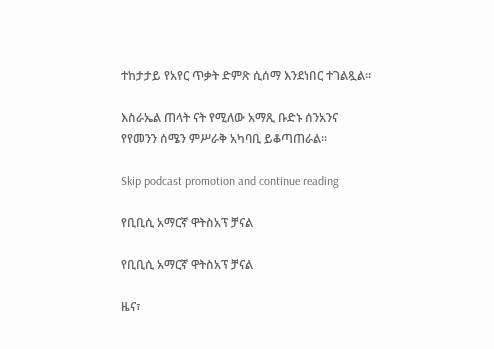ተከታታይ የአየር ጥቃት ድምጽ ሲሰማ እንደነበር ተገልጿል።

እስራኤል ጠላት ናት የሚለው አማጺ ቡድኑ ሰንአንና የየመንን ሰሜን ምሥራቅ አካባቢ ይቆጣጠራል።

Skip podcast promotion and continue reading

የቢቢሲ አማርኛ ዋትስአፕ ቻናል

የቢቢሲ አማርኛ ዋትስአፕ ቻናል

ዜና፣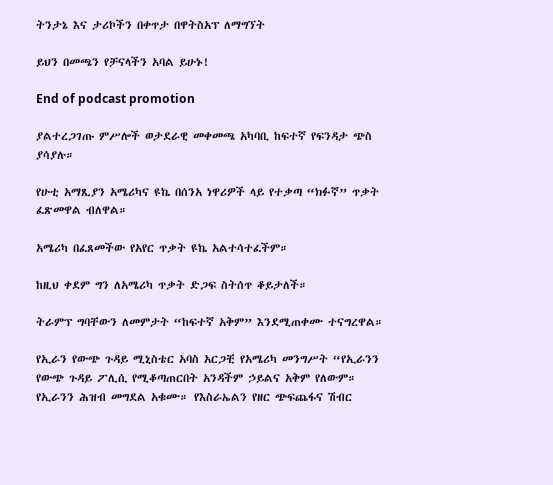ትንታኔ እና ታሪኮችን በቀጥታ በዋትስአፕ ለማግኘት

ይህን በመጫን የቻናላችን አባል ይሁኑ!

End of podcast promotion

ያልተረጋገጡ ምሥሎች ወታደራዊ መቀመጫ አካባቢ ከፍተኛ የፍንዳታ ጭስ ያሳያሉ።

የሁቲ አማጺያን አሜሪካና ዩኬ በሰንአ ነዋሪዎች ላይ የተቃጣ “ክፉኛ” ጥቃት ፈጽመዋል ብለዋል።

አሜሪካ በፈጸመችው የአየር ጥቃት ዩኬ አልተሳተፈችም።

ከዚህ ቀደም ግን ለአሜሪካ ጥቃት ድጋፍ ስትሰጥ ቆይታለች።

ትራምፕ ግባቸውን ለመምታት “ከፍተኛ አቅም” እንደሚጠቀሙ ተናግረዋል።

የኢራን የውጭ ጉዳይ ሚኒስቴር አባስ አርጋቺ የአሜሪካ መንግሥት “የኢራንን የውጭ ጉዳይ ፖሊሲ የሚቆጣጠርበት አንዳችም ኃይልና አቅም የለውም። የኢራንን ሕዝብ መግደል አቁሙ። የእስራኤልን የዘር ጭፍጨፋና ሽብር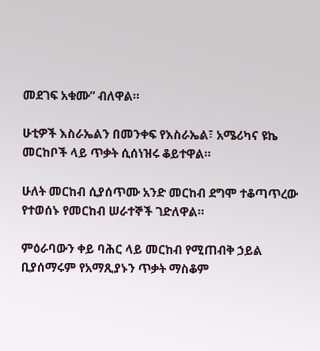መደገፍ አቁሙ” ብለዋል።

ሁቲዎች እስራኤልን በመንቀፍ የእስራኤል፣ አሜሪካና ዩኬ መርከቦች ላይ ጥቃት ሲሰነዝሩ ቆይተዋል።

ሁለት መርከብ ሲያሰጥሙ አንድ መርከብ ደግሞ ተቆጣጥረው የተወሰኑ የመርከብ ሠራተኞች ገድለዋል።

ምዕራባውን ቀይ ባሕር ላይ መርከብ የሚጠብቅ ኃይል ቢያሰማሩም የአማጺያኑን ጥቃት ማስቆም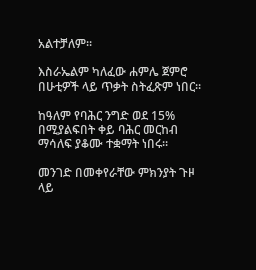አልተቻለም።

እስራኤልም ካለፈው ሐምሌ ጀምሮ በሁቲዎች ላይ ጥቃት ስትፈጽም ነበር።

ከዓለም የባሕር ንግድ ወደ 15% በሚያልፍበት ቀይ ባሕር መርከብ ማሳለፍ ያቆሙ ተቋማት ነበሩ።

መንገድ በመቀየራቸው ምክንያት ጉዞ ላይ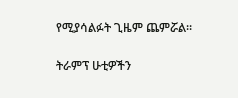የሚያሳልፉት ጊዜም ጨምሯል።

ትራምፕ ሁቲዎችን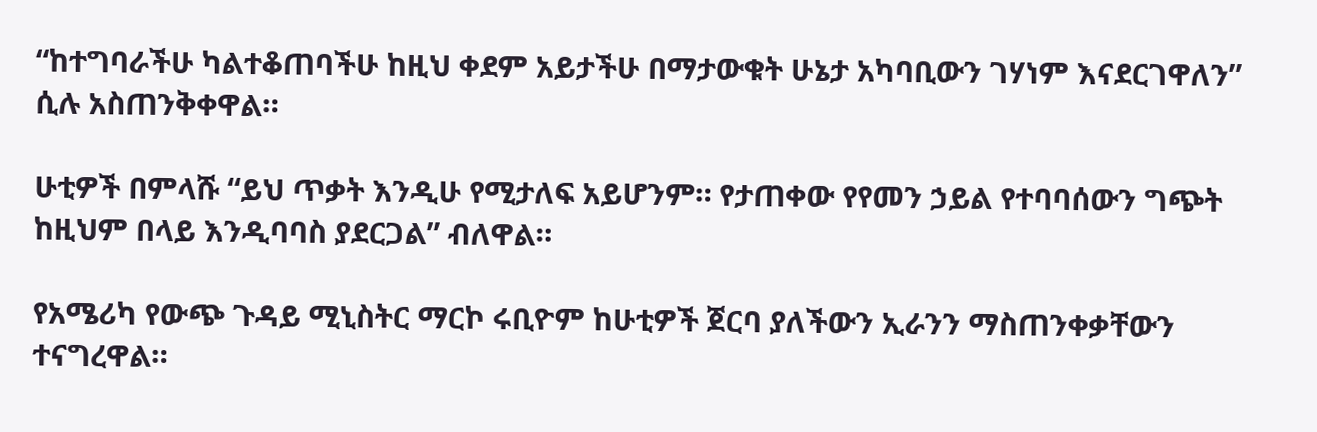“ከተግባራችሁ ካልተቆጠባችሁ ከዚህ ቀደም አይታችሁ በማታውቁት ሁኔታ አካባቢውን ገሃነም እናደርገዋለን” ሲሉ አስጠንቅቀዋል።

ሁቲዎች በምላሹ “ይህ ጥቃት እንዲሁ የሚታለፍ አይሆንም። የታጠቀው የየመን ኃይል የተባባሰውን ግጭት ከዚህም በላይ እንዲባባስ ያደርጋል” ብለዋል።

የአሜሪካ የውጭ ጉዳይ ሚኒስትር ማርኮ ሩቢዮም ከሁቲዎች ጀርባ ያለችውን ኢራንን ማስጠንቀቃቸውን ተናግረዋል።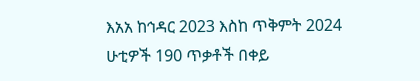እአአ ከኅዳር 2023 እስከ ጥቅምት 2024 ሁቲዎች 190 ጥቃቶች በቀይ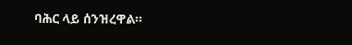ባሕር ላይ ሰንዝረዋል።